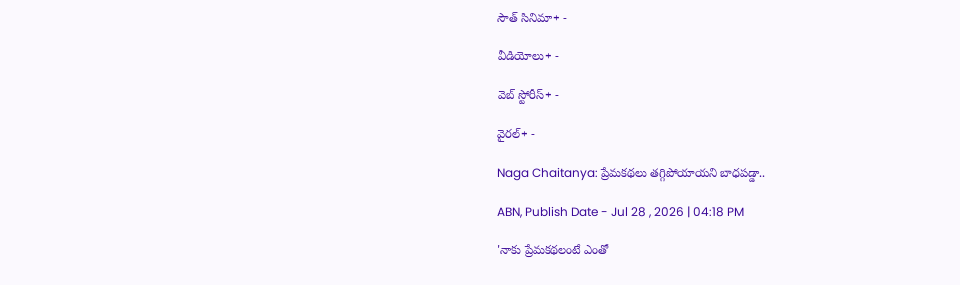సౌత్ సినిమా+ -

వీడియోలు+ -

వెబ్ స్టోరీస్+ -

వైరల్+ -

Naga Chaitanya: ప్రేమకథలు తగ్గిపోయాయని బాధపడ్డా..

ABN, Publish Date - Jul 28 , 2026 | 04:18 PM

'నాకు ప్రేమకథలంటే ఎంతో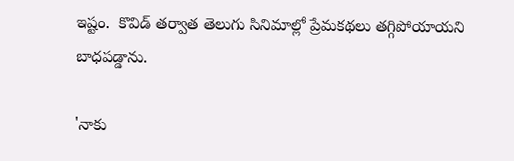ఇష్టం.  కొవిడ్ తర్వాత తెలుగు సినిమాల్లో ప్రేమకథలు తగ్గిపోయాయని బాధపడ్డాను.

'నాకు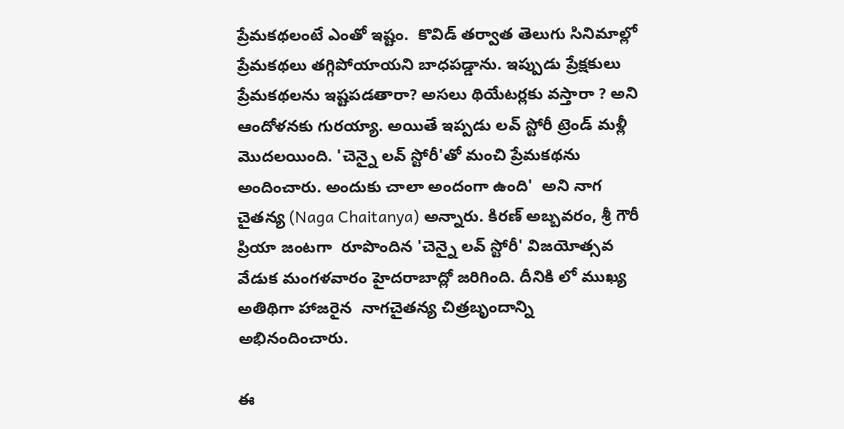ప్రేమకథలంటే ఎంతో ఇష్టం.  కొవిడ్ తర్వాత తెలుగు సినిమాల్లో ప్రేమకథలు తగ్గిపోయాయని బాధపడ్డాను. ఇప్పుడు ప్రేక్షకులు ప్రేమకథలను ఇష్టపడతారా? అసలు థియేటర్లకు వస్తారా ? అని  ఆందోళనకు గురయ్యా. అయితే ఇప్పడు లవ్ స్టోరీ ట్రెండ్ మళ్లీ  మొదలయింది. 'చెన్నై లవ్‌ స్టోరీ'తో మంచి ప్రేమకథను అందించారు. అందుకు చాలా అందంగా ఉంది'  అని నాగ చైతన్య (Naga Chaitanya) అన్నారు. కిరణ్ అబ్బవరం, శ్రీ గౌరీ ప్రియా జంటగా  రూపొందిన 'చెన్నై లవ్‌ స్టోరీ' విజయోత్సవ వేడుక మంగళవారం హైదరాబాద్లో జరిగింది. దీనికి లో ముఖ్య అతిథిగా హాజరైన  నాగచైతన్య చిత్రబృందాన్ని అభినందించారు.

ఈ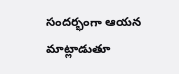సందర్భంగా ఆయన మాట్లాడుతూ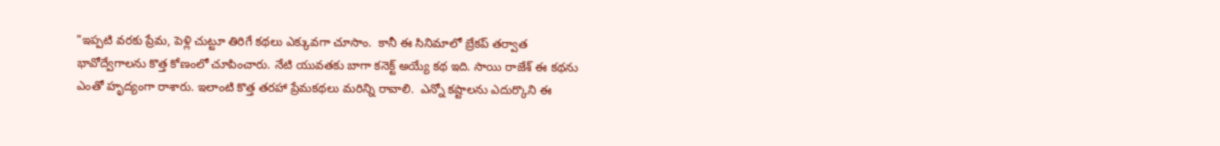"ఇప్పటి వరకు ప్రేమ, పెళ్లి చుట్టూ తిరిగే కథలు ఎక్కువగా చూసాం.  కానీ ఈ సినిమాలో బ్రేకప్ తర్వాత భావోద్వేగాలను కొత్త కోణంలో చూపించారు. నేటి యువతకు బాగా కనెక్ట్ అయ్యే కథ ఇది. సాయి రాజేశ్ ఈ కథను ఎంతో హృద్యంగా రాశారు. ఇలాంటి కొత్త తరహా ప్రేమకథలు మరిన్ని రావాలి.  ఎన్నో కష్టాలను ఎదుర్కొని ఈ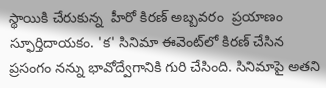స్థాయికి చేరుకున్న  హీరో కిరణ్ అబ్బవరం  ప్రయాణం స్ఫూర్తిదాయకం. 'క' సినిమా ఈవెంట్‌లో కిరణ్ చేసిన ప్రసంగం నన్ను భావోద్వేగానికి గురి చేసింది. సినిమాపై అతని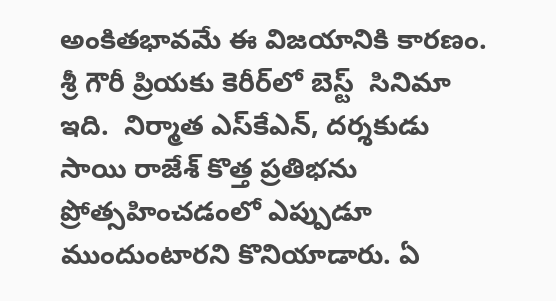అంకితభావమే ఈ విజయానికి కారణం. శ్రీ గౌరీ ప్రియకు కెరీర్‌లో బెస్ట్  సినిమా ఇది.  నిర్మాత ఎస్‌కేఎన్‌, దర్శకుడు సాయి రాజేశ్ కొత్త ప్రతిభను ప్రోత్సహించడంలో ఎప్పుడూ ముందుంటారని కొనియాడారు. ఏ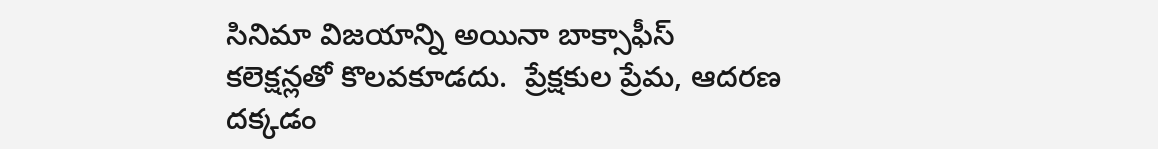సినిమా విజయాన్ని అయినా బాక్సాఫీస్ కలెక్షన్లతో కొలవకూడదు.  ప్రేక్షకుల ప్రేమ, ఆదరణ దక్కడం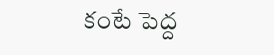కంటే పెద్ద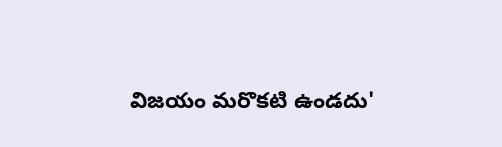విజయం మరొకటి ఉండదు'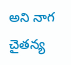అని నాగ చైతన్య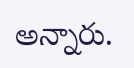అన్నారు.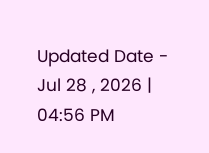Updated Date - Jul 28 , 2026 | 04:56 PM